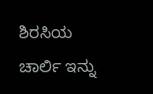ಶಿರಸಿಯ ಚಾರ್ಲಿ ಇನ್ನು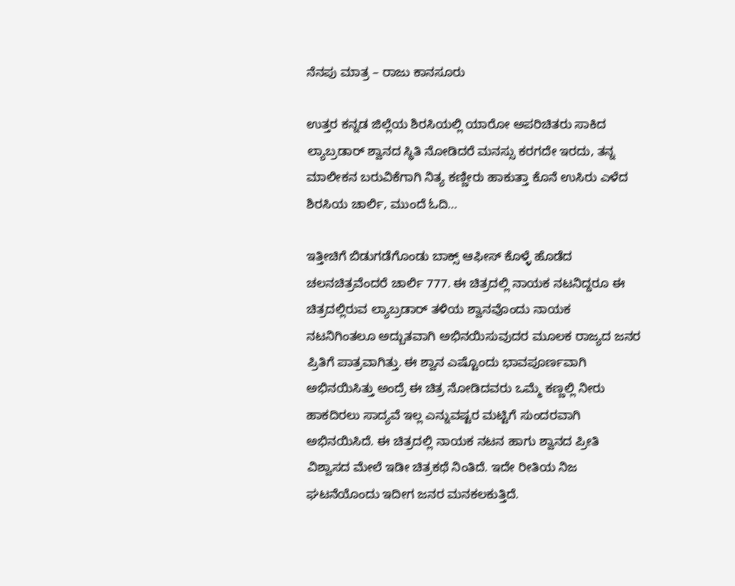ನೆನಪು ಮಾತ್ರ – ರಾಜು ಕಾನಸೂರು

ಉತ್ತರ ಕನ್ನಡ ಜಿಲ್ಲೆಯ ಶಿರಸಿಯಲ್ಲಿ ಯಾರೋ ಅಪರಿಚಿತರು ಸಾಕಿದ ಲ್ಯಾಬ್ರಡಾರ್ ಶ್ವಾನದ ಸ್ಥಿತಿ ನೋಡಿದರೆ ಮನಸ್ಸು ಕರಗದೇ ಇರದು, ತನ್ನ ಮಾಲೀಕನ ಬರುವಿಕೆಗಾಗಿ ನಿತ್ಯ ಕಣ್ಣೀರು ಹಾಕುತ್ತಾ ಕೊನೆ ಉಸಿರು ಎಳೆದ ಶಿರಸಿಯ ಚಾರ್ಲಿ, ಮುಂದೆ ಓದಿ…

ಇತ್ತೀಚಿಗೆ ಬಿಡುಗಡೆಗೊಂಡು ಬಾಕ್ಸ್ ಆಫೀಸ್ ಕೊಳ್ಳೆ ಹೊಡೆದ ಚಲನಚಿತ್ರವೆಂದರೆ ಚಾರ್ಲಿ 777. ಈ ಚಿತ್ರದಲ್ಲಿ ನಾಯಕ ನಟನಿದ್ದರೂ ಈ ಚಿತ್ರದಲ್ಲಿರುವ ಲ್ಯಾಬ್ರಡಾರ್ ತಳಿಯ ಶ್ವಾನವೊಂದು ನಾಯಕ ನಟನಿಗಿಂತಲೂ ಅದ್ಬುತವಾಗಿ ಅಭಿನಯಿಸುವುದರ ಮೂಲಕ ರಾಜ್ಯದ ಜನರ ಪ್ರಿತಿಗೆ ಪಾತ್ರವಾಗಿತ್ತು. ಈ ಶ್ವಾನ ಎಷ್ಟೊಂದು ಭಾವಪೂರ್ಣವಾಗಿ ಅಭಿನಯಿಸಿತ್ತು ಅಂದ್ರೆ ಈ ಚಿತ್ರ ನೋಡಿದವರು ಒಮ್ಮೆ ಕಣ್ಣಲ್ಲಿ ನೀರು ಹಾಕದಿರಲು ಸಾದ್ಯವೆ ಇಲ್ಲ ಎನ್ನುವಷ್ಟರ ಮಟ್ಟಿಗೆ ಸುಂದರವಾಗಿ ಅಭಿನಯಿಸಿದೆ. ಈ ಚಿತ್ರದಲ್ಲಿ ನಾಯಕ ನಟನ ಹಾಗು ಶ್ವಾನದ ಪ್ರೀತಿ ವಿಶ್ವಾಸದ ಮೇಲೆ ಇಡೀ ಚಿತ್ರಕಥೆ ನಿಂತಿದೆ. ಇದೇ ರೀತಿಯ ನಿಜ ಘಟನೆಯೊಂದು ಇದೀಗ ಜನರ ಮನಕಲಕುತ್ತಿದೆ.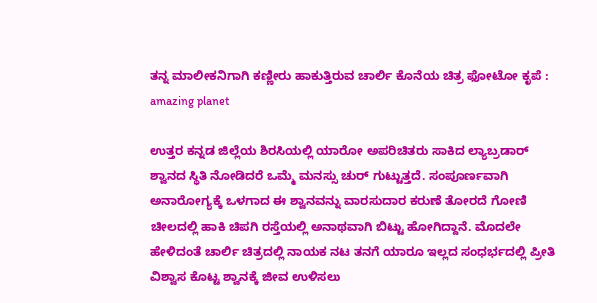ತನ್ನ ಮಾಲೀಕನಿಗಾಗಿ ಕಣ್ಣೀರು ಹಾಕುತ್ತಿರುವ ಚಾರ್ಲಿ ಕೊನೆಯ ಚಿತ್ರ ಫೋಟೋ ಕೃಪೆ : amazing planet

ಉತ್ತರ ಕನ್ನಡ ಜಿಲ್ಲೆಯ ಶಿರಸಿಯಲ್ಲಿ ಯಾರೋ ಅಪರಿಚಿತರು ಸಾಕಿದ ಲ್ಯಾಬ್ರಡಾರ್ ಶ್ವಾನದ ಸ್ಥಿತಿ ನೋಡಿದರೆ ಒಮ್ಮೆ ಮನಸ್ಸು ಚುರ್ ಗುಟ್ಟುತ್ತದೆ. ಸಂಪೂರ್ಣವಾಗಿ ಅನಾರೋಗ್ಯಕ್ಕೆ ಒಳಗಾದ ಈ ಶ್ವಾನವನ್ನು ವಾರಸುದಾರ ಕರುಣೆ ತೋರದೆ ಗೋಣಿ ಚೀಲದಲ್ಲಿ ಹಾಕಿ ಚಿಪಗಿ ರಸ್ತೆಯಲ್ಲಿ ಅನಾಥವಾಗಿ ಬಿಟ್ಟು ಹೋಗಿದ್ದಾನೆ. ಮೊದಲೇ ಹೇಳಿದಂತೆ ಚಾರ್ಲಿ ಚಿತ್ರದಲ್ಲಿ ನಾಯಕ ನಟ ತನಗೆ ಯಾರೂ ಇಲ್ಲದ ಸಂಧರ್ಭದಲ್ಲಿ ಪ್ರೀತಿ ವಿಶ್ವಾಸ ಕೊಟ್ಟ ಶ್ವಾನಕ್ಕೆ ಜೀವ ಉಳಿಸಲು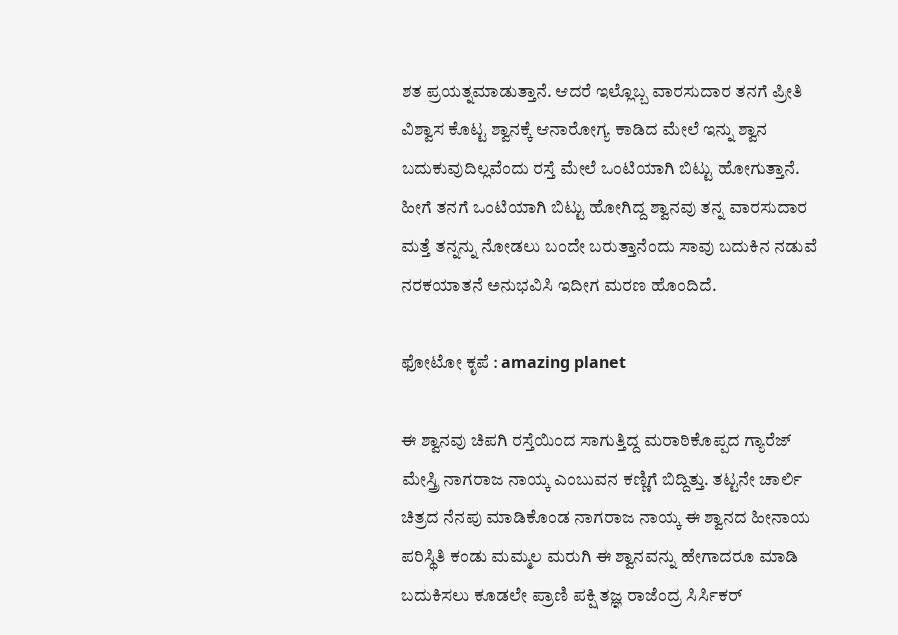ಶತ ಪ್ರಯತ್ನಮಾಡುತ್ತಾನೆ‌. ಆದರೆ ಇಲ್ಲೊಬ್ಬ ವಾರಸುದಾರ ತನಗೆ ಪ್ರೀತಿ ವಿಶ್ವಾಸ ಕೊಟ್ಟ ಶ್ವಾನಕ್ಕೆ ಆನಾರೋಗ್ಯ ಕಾಡಿದ ಮೇಲೆ ಇನ್ನು ಶ್ವಾನ ಬದುಕುವುದಿಲ್ಲವೆಂದು ರಸ್ತೆ ಮೇಲೆ ಒಂಟಿಯಾಗಿ ಬಿಟ್ಟು ಹೋಗುತ್ತಾನೆ. ಹೀಗೆ ತನಗೆ ಒಂಟಿಯಾಗಿ ಬಿಟ್ಟು ಹೋಗಿದ್ದ ಶ್ವಾನವು ತನ್ನ ವಾರಸುದಾರ ಮತ್ತೆ ತನ್ನನ್ನು ನೋಡಲು ಬಂದೇ ಬರುತ್ತಾನೆಂದು ಸಾವು ಬದುಕಿನ ನಡುವೆ ನರಕಯಾತನೆ ಅನುಭವಿಸಿ ಇದೀಗ ಮರಣ ಹೊಂದಿದೆ.

ಫೋಟೋ ಕೃಪೆ : amazing planet

ಈ ಶ್ವಾನವು ಚಿಪಗಿ ರಸ್ತೆಯಿಂದ ಸಾಗುತ್ತಿದ್ದ ಮರಾಠಿಕೊಪ್ಪದ ಗ್ಯಾರೆಜ್ ಮೇಸ್ತ್ರಿ ನಾಗರಾಜ ನಾಯ್ಕ ಎಂಬುವನ ಕಣ್ಣಿಗೆ ಬಿದ್ದಿತ್ತು. ತಟ್ಟನೇ ಚಾರ್ಲಿ ಚಿತ್ರದ ನೆನಪು ಮಾಡಿಕೊಂಡ ನಾಗರಾಜ ನಾಯ್ಕ ಈ ಶ್ವಾನದ ಹೀನಾಯ ಪರಿಸ್ಥಿತಿ ಕಂಡು ಮಮ್ಮಲ ಮರುಗಿ ಈ ಶ್ವಾನವನ್ನು ಹೇಗಾದರೂ ಮಾಡಿ ಬದುಕಿಸಲು ಕೂಡಲೇ ಪ್ರಾಣಿ ಪಕ್ಷಿ ತಜ್ಞ ರಾಜೆಂದ್ರ ಸಿರ್ಸಿಕರ್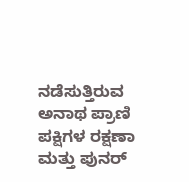ನಡೆಸುತ್ತಿರುವ ಅನಾಥ ಪ್ರಾಣಿ ಪಕ್ಷಿಗಳ ರಕ್ಷಣಾ ಮತ್ತು ಪುನರ್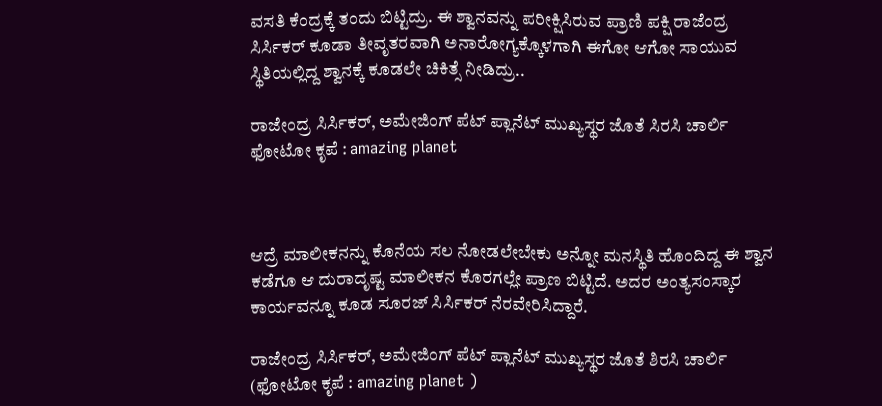ವಸತಿ ಕೆಂದ್ರಕ್ಕೆ ತಂದು ಬಿಟ್ಟಿದ್ರು. ಈ ಶ್ವಾನವನ್ನು ಪರೀಕ್ಷಿಸಿರುವ ಪ್ರಾಣಿ ಪಕ್ಷಿ ರಾಜೆಂದ್ರ ಸಿರ್ಸಿಕರ್ ಕೂಡಾ ತೀವೃತರವಾಗಿ ಅನಾರೋಗ್ಯಕ್ಕೊಳಗಾಗಿ ಈಗೋ ಆಗೋ ಸಾಯುವ ಸ್ಥಿತಿಯಲ್ಲಿದ್ದ ಶ್ವಾನಕ್ಕೆ ಕೂಡಲೇ ಚಿಕಿತ್ಸೆ ನೀಡಿದ್ರು..

ರಾಜೇಂದ್ರ ಸಿರ್ಸಿಕರ್, ಅಮೇಜಿಂಗ್ ಪೆಟ್ ಪ್ಲಾನೆಟ್ ಮುಖ್ಯಸ್ಥರ ಜೊತೆ ಸಿರಸಿ ಚಾರ್ಲಿ ಫೋಟೋ ಕೃಪೆ : amazing planet



ಆದ್ರೆ ಮಾಲೀಕನನ್ನು ಕೊನೆಯ ಸಲ ನೋಡಲೇಬೇಕು ಅನ್ನೋ ಮನಸ್ಥಿತಿ ಹೊಂದಿದ್ದ ಈ ಶ್ವಾನ ಕಡೆಗೂ ಆ ದುರಾದೃಷ್ಟ ಮಾಲೀಕನ ಕೊರಗಲ್ಲೇ ಪ್ರಾಣ ಬಿಟ್ಟಿದೆ. ಅದರ ಅಂತ್ಯಸಂಸ್ಕಾರ ಕಾರ್ಯವನ್ನೂ ಕೂಡ ಸೂರಜ್ ಸಿರ್ಸಿಕರ್ ನೆರವೇರಿಸಿದ್ದಾರೆ.

ರಾಜೇಂದ್ರ ಸಿರ್ಸಿಕರ್, ಅಮೇಜಿಂಗ್ ಪೆಟ್ ಪ್ಲಾನೆಟ್ ಮುಖ್ಯಸ್ಥರ ಜೊತೆ ಶಿರಸಿ ಚಾರ್ಲಿ (ಫೋಟೋ ಕೃಪೆ : amazing planet )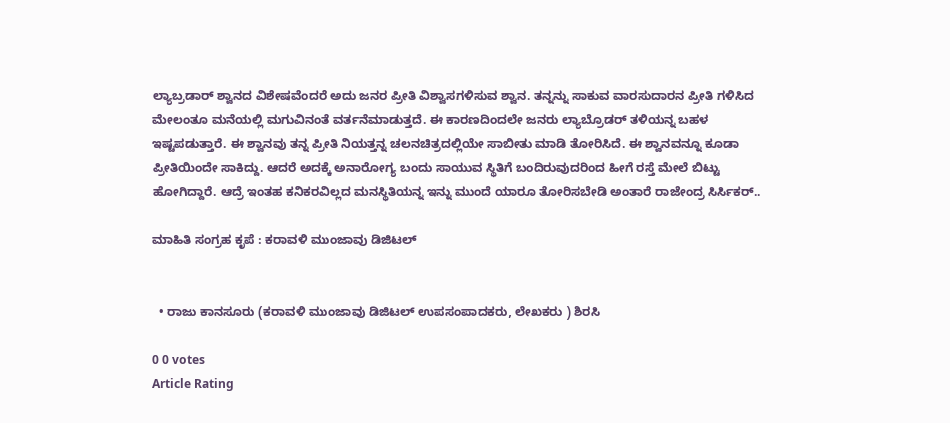ಲ್ಯಾಬ್ರಡಾರ್ ಶ್ವಾನದ ವಿಶೇಷವೆಂದರೆ ಅದು ಜನರ ಪ್ರೀತಿ ವಿಶ್ವಾಸಗಳಿಸುವ ಶ್ವಾನ. ತನ್ನನ್ನು ಸಾಕುವ ವಾರಸುದಾರನ ಪ್ರೀತಿ ಗಳಿಸಿದ ಮೇಲಂತೂ ಮನೆಯಲ್ಲಿ ಮಗುವಿನಂತೆ ವರ್ತನೆಮಾಡುತ್ತದೆ. ಈ ಕಾರಣದಿಂದಲೇ ಜನರು ಲ್ಯಾಬ್ರೊಡರ್ ತಳಿಯನ್ನ ಬಹಳ ಇಷ್ಟಪಡುತ್ತಾರೆ‌. ಈ ಶ್ವಾನವು ತನ್ನ ಪ್ರೀತಿ ನಿಯತ್ತನ್ನ ಚಲನಚಿತ್ರದಲ್ಲಿಯೇ ಸಾಬೀತು ಮಾಡಿ ತೋರಿಸಿದೆ. ಈ ಶ್ವಾನವನ್ನೂ ಕೂಡಾ ಪ್ರೀತಿಯಿಂದೇ ಸಾಕಿದ್ದು. ಆದರೆ ಅದಕ್ಕೆ ಅನಾರೋಗ್ಯ ಬಂದು ಸಾಯುವ ಸ್ಥಿತಿಗೆ ಬಂದಿರುವುದರಿಂದ ಹೀಗೆ ರಸ್ತೆ ಮೇಲೆ ಬಿಟ್ಟು ಹೋಗಿದ್ದಾರೆ. ಆದ್ರೆ ಇಂತಹ ಕನಿಕರವಿಲ್ಲದ ಮನಸ್ಥಿತಿಯನ್ನ ಇನ್ನು ಮುಂದೆ ಯಾರೂ ತೋರಿಸಬೇಡಿ ಅಂತಾರೆ ರಾಜೇಂದ್ರ ಸಿರ್ಸಿಕರ್..

ಮಾಹಿತಿ ಸಂಗ್ರಹ ಕೃಪೆ : ಕರಾವಳಿ ಮುಂಜಾವು ಡಿಜಿಟಲ್


  • ರಾಜು ಕಾನಸೂರು (ಕರಾವಳಿ ಮುಂಜಾವು ಡಿಜಿಟಲ್ ಉಪಸಂಪಾದಕರು, ಲೇಖಕರು ) ಶಿರಸಿ

0 0 votes
Article Rating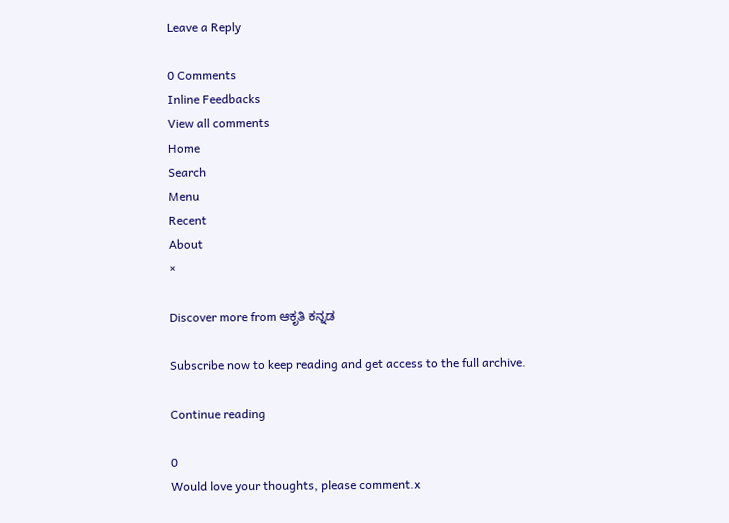Leave a Reply

0 Comments
Inline Feedbacks
View all comments
Home
Search
Menu
Recent
About
×

Discover more from ಆಕೃತಿ ಕನ್ನಡ

Subscribe now to keep reading and get access to the full archive.

Continue reading

0
Would love your thoughts, please comment.x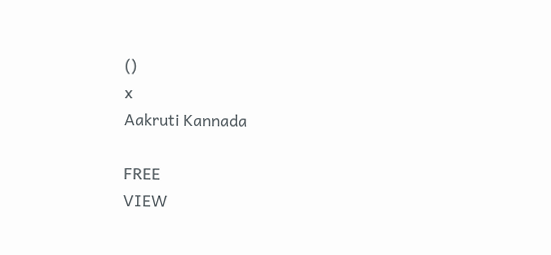()
x
Aakruti Kannada

FREE
VIEW